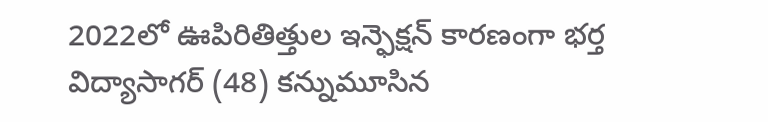2022లో ఊపిరితిత్తుల ఇన్ఫెక్షన్ కారణంగా భర్త విద్యాసాగర్ (48) కన్నుమూసిన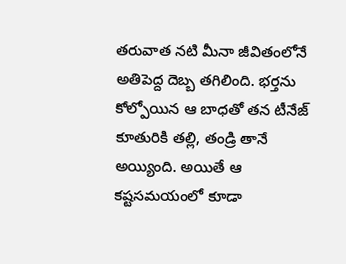తరువాత నటి మీనా జీవితంలోనే అతిపెద్ద దెబ్బ తగిలింది. భర్తను కోల్పోయిన ఆ బాధతో తన టీనేజ్ కూతురికి తల్లి, తండ్రి తానే అయ్యింది. అయితే ఆ కష్టసమయంలో కూడా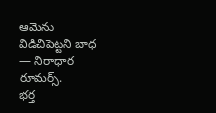ఆమెను విడిచిపెట్టని బాధ — నిరాధార రూమర్స్.
భర్త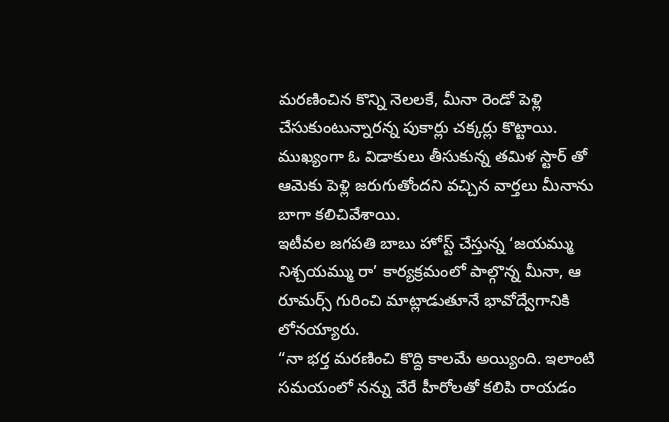మరణించిన కొన్ని నెలలకే, మీనా రెండో పెళ్లి చేసుకుంటున్నారన్న పుకార్లు చక్కర్లు కొట్టాయి. ముఖ్యంగా ఓ విడాకులు తీసుకున్న తమిళ స్టార్ తో ఆమెకు పెళ్లి జరుగుతోందని వచ్చిన వార్తలు మీనాను బాగా కలిచివేశాయి.
ఇటీవల జగపతి బాబు హోస్ట్ చేస్తున్న ‘జయమ్ము నిశ్చయమ్ము రా’ కార్యక్రమంలో పాల్గొన్న మీనా, ఆ రూమర్స్ గురించి మాట్లాడుతూనే భావోద్వేగానికి లోనయ్యారు.
“నా భర్త మరణించి కొద్ది కాలమే అయ్యింది. ఇలాంటి సమయంలో నన్ను వేరే హీరోలతో కలిపి రాయడం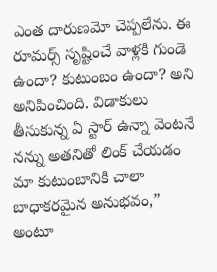ఎంత దారుణమో చెప్పలేను. ఈ రూమర్స్ సృష్టించే వాళ్లకి గుండె ఉందా? కుటుంబం ఉందా? అని అనిపించింది. విడాకులు తీసుకున్న ఏ స్టార్ ఉన్నా వెంటనే నన్ను అతనితో లింక్ చేయడం మా కుటుంబానికి చాలా బాధాకరమైన అనుభవం,” అంటూ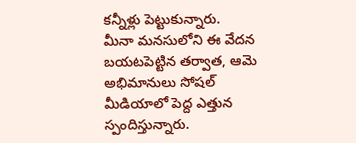కన్నీళ్లు పెట్టుకున్నారు.
మీనా మనసులోని ఈ వేదన బయటపెట్టిన తర్వాత, ఆమె అభిమానులు సోషల్ మీడియాలో పెద్ద ఎత్తున స్పందిస్తున్నారు.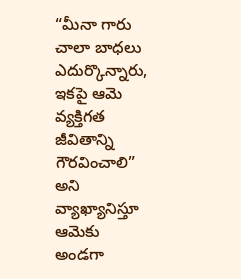“మీనా గారు చాలా బాధలు ఎదుర్కొన్నారు, ఇకపై ఆమె వ్యక్తిగత జీవితాన్ని గౌరవించాలి” అని వ్యాఖ్యానిస్తూ ఆమెకు అండగా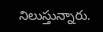నిలుస్తున్నారు.